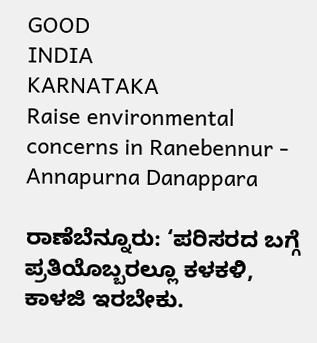GOOD
INDIA
KARNATAKA
Raise environmental concerns in Ranebennur - Annapurna Danappara

ರಾಣೆಬೆನ್ನೂರು: ‘ಪರಿಸರದ ಬಗ್ಗೆ ಪ್ರತಿಯೊಬ್ಬರಲ್ಲೂ ಕಳಕಳಿ, ಕಾಳಜಿ ಇರಬೇಕು.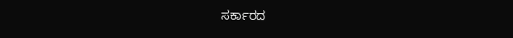ಸರ್ಕಾರದ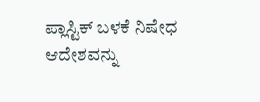ಪ್ಲಾಸ್ಟಿಕ್ ಬಳಕೆ ನಿಷೇಧ ಆದೇಶವನ್ನು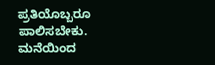ಪ್ರತಿಯೊಬ್ಬರೂ ಪಾಲಿಸಬೇಕು. ಮನೆಯಿಂದ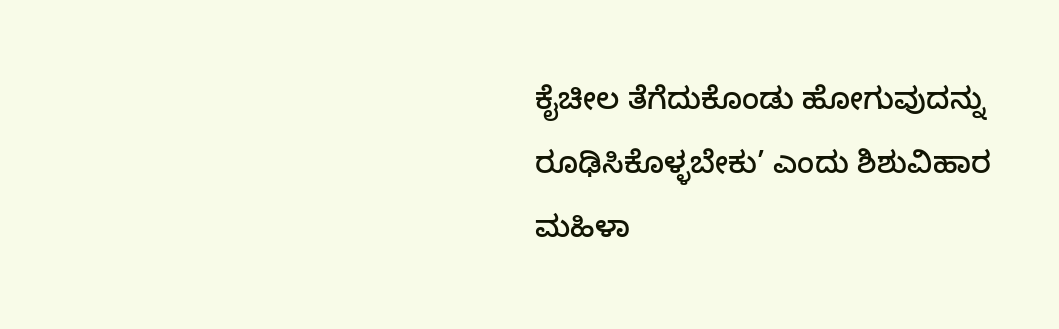ಕೈಚೀಲ ತೆಗೆದುಕೊಂಡು ಹೋಗುವುದನ್ನು ರೂಢಿಸಿಕೊಳ್ಳಬೇಕು’ ಎಂದು ಶಿಶುವಿಹಾರ ಮಹಿಳಾ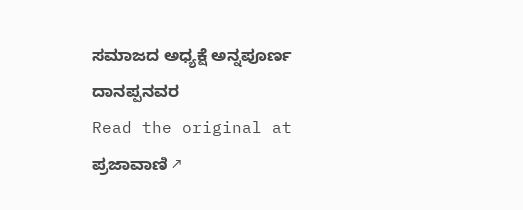ಸಮಾಜದ ಅಧ್ಯಕ್ಷೆ ಅನ್ನಪೂರ್ಣ ದಾನಪ್ಪನವರ
Read the original at ಪ್ರಜಾವಾಣಿ ↗